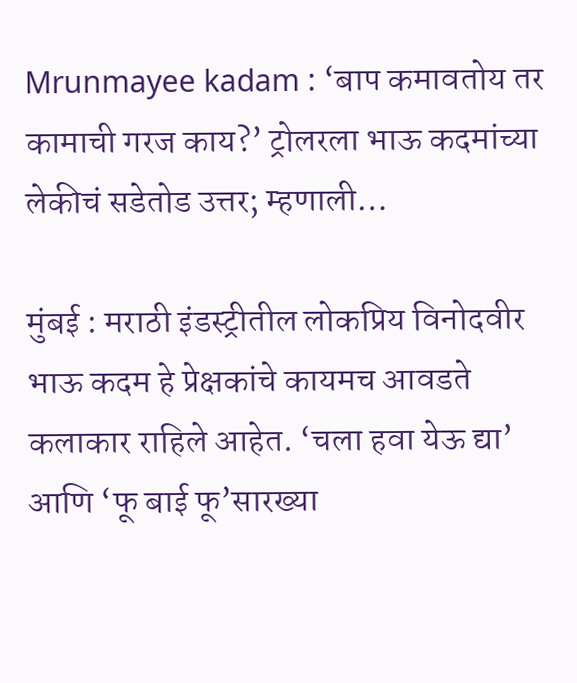Mrunmayee kadam : ‘बाप कमावतोय तर कामाची गरज काय?’ ट्रोलरला भाऊ कदमांच्या लेकीचं सडेतोड उत्तर; म्हणाली…

मुंबई : मराठी इंडस्ट्रीतील लोकप्रिय विनोदवीर भाऊ कदम हे प्रेक्षकांचे कायमच आवडते कलाकार राहिले आहेत. ‘चला हवा येऊ द्या’ आणि ‘फू बाई फू’सारख्या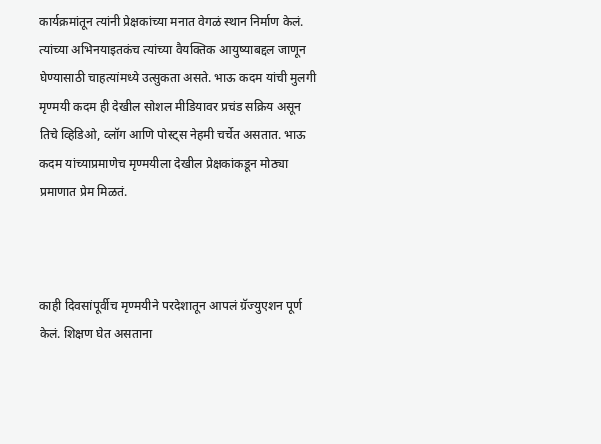कार्यक्रमांतून त्यांनी प्रेक्षकांच्या मनात वेगळं स्थान निर्माण केलं. त्यांच्या अभिनयाइतकंच त्यांच्या वैयक्तिक आयुष्याबद्दल जाणून घेण्यासाठी चाहत्यांमध्ये उत्सुकता असते. भाऊ कदम यांची मुलगी मृण्मयी कदम ही देखील सोशल मीडियावर प्रचंड सक्रिय असून तिचे व्हिडिओ, व्लॉग आणि पोस्ट्स नेहमी चर्चेत असतात. भाऊ कदम यांच्याप्रमाणेच मृण्मयीला देखील प्रेक्षकांकडून मोठ्या प्रमाणात प्रेम मिळतं.



काही दिवसांपूर्वीच मृण्मयीने परदेशातून आपलं ग्रॅज्युएशन पूर्ण केलं. शिक्षण घेत असताना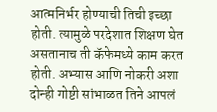आत्मनिर्भर होण्याची तिची इच्छा होती. त्यामुळे परदेशात शिक्षण घेत असतानाच ती कॅफेमध्ये काम करत होती. अभ्यास आणि नोकरी अशा दोन्ही गोष्टी सांभाळत तिने आपलं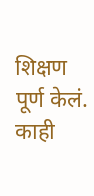शिक्षण पूर्ण केलं. काही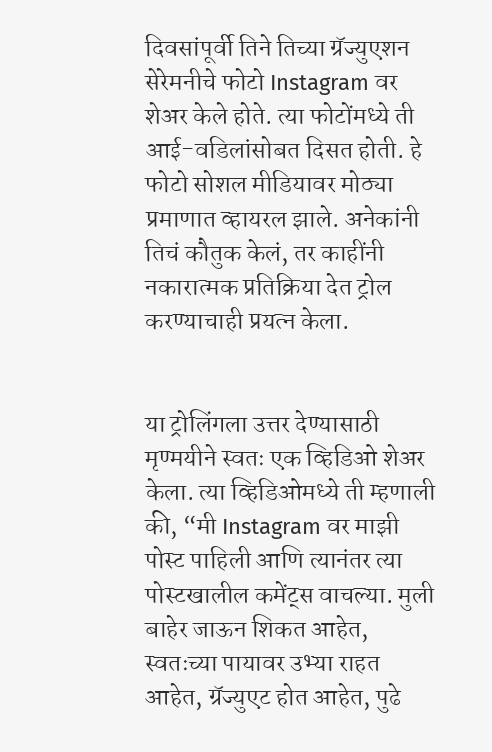दिवसांपूर्वी तिने तिच्या ग्रॅज्युएशन सेरेमनीचे फोटो Instagram वर शेअर केले होते. त्या फोटोंमध्ये ती आई-वडिलांसोबत दिसत होती. हे फोटो सोशल मीडियावर मोठ्या प्रमाणात व्हायरल झाले. अनेकांनी तिचं कौतुक केलं, तर काहींनी नकारात्मक प्रतिक्रिया देत ट्रोल करण्याचाही प्रयत्न केला.


या ट्रोलिंगला उत्तर देण्यासाठी मृण्मयीने स्वतः एक व्हिडिओ शेअर केला. त्या व्हिडिओमध्ये ती म्हणाली की, “मी Instagram वर माझी पोस्ट पाहिली आणि त्यानंतर त्या पोस्टखालील कमेंट्स वाचल्या. मुली बाहेर जाऊन शिकत आहेत, स्वतःच्या पायावर उभ्या राहत आहेत, ग्रॅज्युएट होत आहेत, पुढे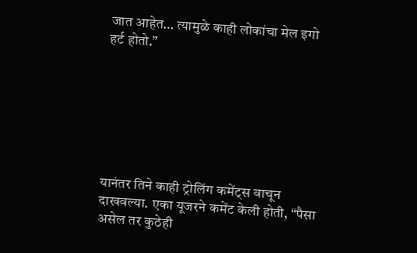जात आहेत… त्यामुळे काही लोकांचा मेल इगो हर्ट होतो.”







यानंतर तिने काही ट्रोलिंग कमेंट्स वाचून दाखवल्या. एका यूजरने कमेंट केली होती, “पैसा असेल तर कुठेही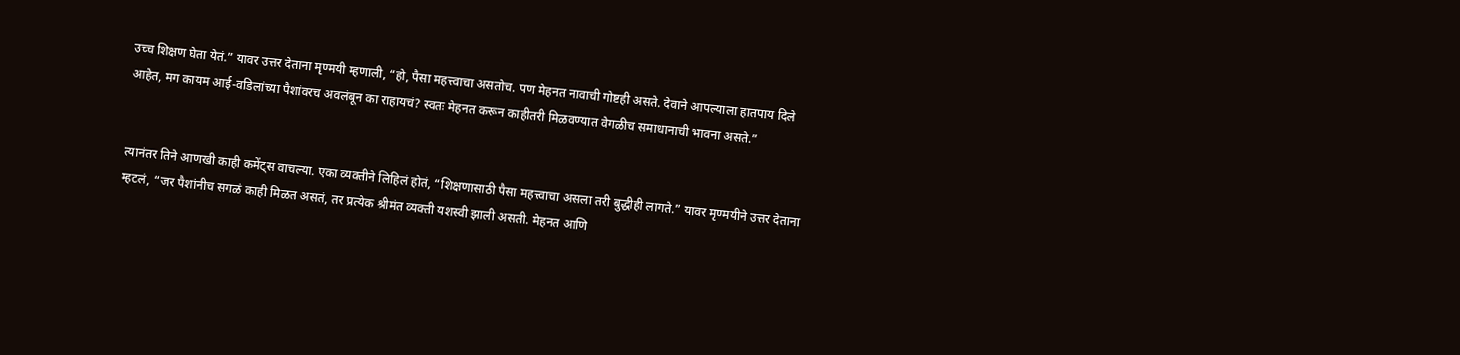उच्च शिक्षण घेता येतं.” यावर उत्तर देताना मृण्मयी म्हणाली, “हो, पैसा महत्त्वाचा असतोच. पण मेहनत नावाची गोष्टही असते. देवाने आपल्याला हातपाय दिले आहेत, मग कायम आई-वडिलांच्या पैशांवरच अवलंबून का राहायचं? स्वतः मेहनत करून काहीतरी मिळवण्यात वेगळीच समाधानाची भावना असते.”


त्यानंतर तिने आणखी काही कमेंट्स वाचल्या. एका व्यक्तीने लिहिलं होतं, “शिक्षणासाठी पैसा महत्त्वाचा असला तरी बुद्धीही लागते.” यावर मृण्मयीने उत्तर देताना म्हटलं, “जर पैशांनीच सगळं काही मिळत असतं, तर प्रत्येक श्रीमंत व्यक्ती यशस्वी झाली असती. मेहनत आणि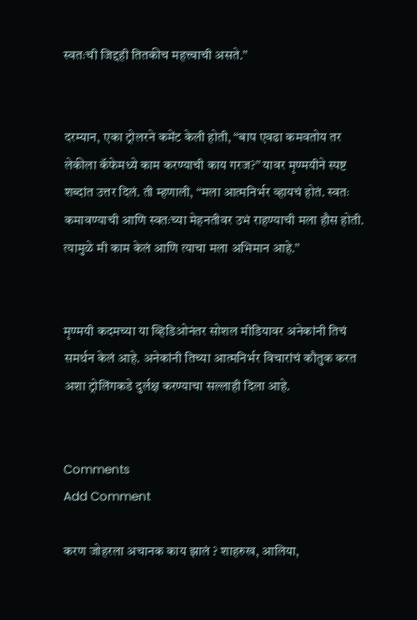स्वतःची जिद्दही तितकीच महत्त्वाची असते.”


दरम्यान, एका ट्रोलरने कमेंट केली होती, “बाप एवढा कमवतोय तर लेकीला कॅफेमध्ये काम करण्याची काय गरज?” यावर मृण्मयीने स्पष्ट शब्दांत उत्तर दिलं. ती म्हणाली, “मला आत्मनिर्भर व्हायचं होतं. स्वतः कमावण्याची आणि स्वतःच्या मेहनतीवर उभं राहण्याची मला हौस होती. त्यामुळे मी काम केलं आणि त्याचा मला अभिमान आहे.”


मृण्मयी कदमच्या या व्हिडिओनंतर सोशल मीडियावर अनेकांनी तिचं समर्थन केलं आहे. अनेकांनी तिच्या आत्मनिर्भर विचारांचं कौतुक करत अशा ट्रोलिंगकडे दुर्लक्ष करण्याचा सल्लाही दिला आहे.


Comments
Add Comment

करण जोहरला अचानक काय झालं ? शाहरुख, आलिया,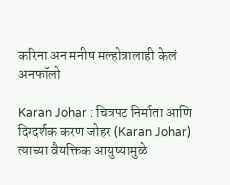करिना अन मनीष मल्होत्रालाही केलं अनफॉलो

Karan Johar : चित्रपट निर्माता आणि दिग्दर्शक करण जोहर (Karan Johar) त्याच्या वैयक्तिक आयुष्यामुळे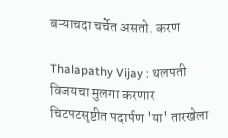बऱ्याचदा चर्चेत असतो. करण

Thalapathy Vijay : थलपती विजयचा मुलगा करणार चिटपटसृष्टीत पदार्पण 'या' तारखेला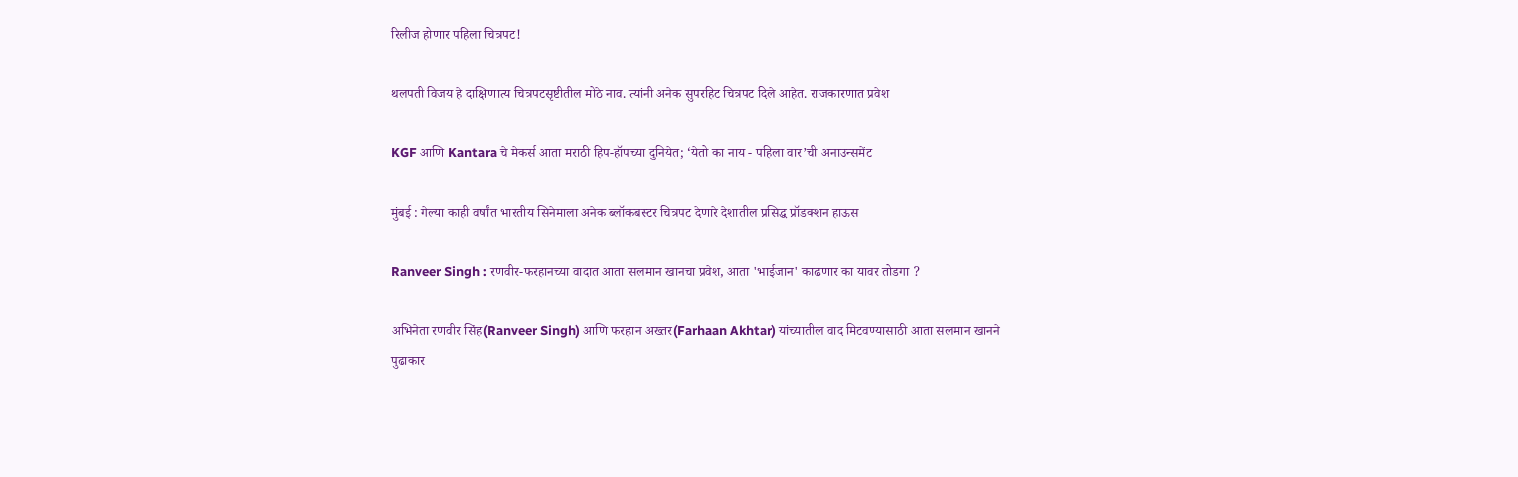रिलीज होणार पहिला चित्रपट!

थलपती विजय हे दाक्षिणात्य चित्रपटसृष्टीतील मोठे नाव. त्यांनी अनेक सुपरहिट चित्रपट दिले आहेत. राजकारणात प्रवेश

KGF आणि Kantara चे मेकर्स आता मराठी हिप-हॉपच्या दुनियेत; ‘येतो का नाय - पहिला वार’ची अनाउन्समेंट

मुंबई : गेल्या काही वर्षांत भारतीय सिनेमाला अनेक ब्लॉकबस्टर चित्रपट देणारे देशातील प्रसिद्ध प्रॉडक्शन हाऊस

Ranveer Singh : रणवीर-फरहानच्या वादात आता सलमान खानचा प्रवेश, आता 'भाईजान' काढणार का यावर तोडगा ?

अभिनेता रणवीर सिंह(Ranveer Singh) आणि फरहान अख्तर(Farhaan Akhtar) यांच्यातील वाद मिटवण्यासाठी आता सलमान खानने पुढाकार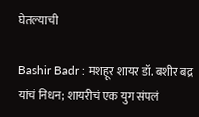घेतल्याची

Bashir Badr : मशहूर शायर डॉ. बशीर बद्र यांचं निधन; शायरीचं एक युग संपलं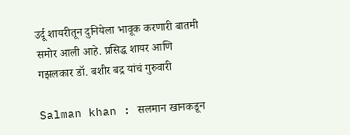उर्दू शायरीतून दुनियेला भावूक करणारी बातमी समोर आली आहे. प्रसिद्ध शायर आणि गझलकार डॉ. बशीर बद्र यांचं गुरुवारी

Salman khan : सलमान खानकडून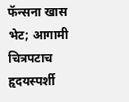फॅन्सना खास भेट; आगामी चित्रपटाच हृदयस्पर्शी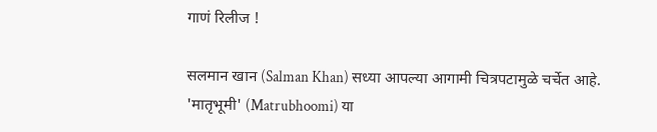गाणं रिलीज !

सलमान खान (Salman Khan) सध्या आपल्या आगामी चित्रपटामुळे चर्चेत आहे. 'मातृभूमी' (Matrubhoomi) या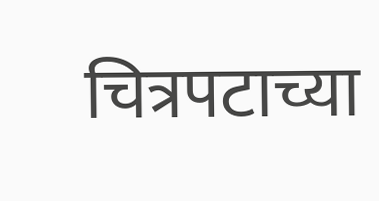चित्रपटाच्या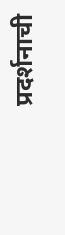प्रदर्शनाची